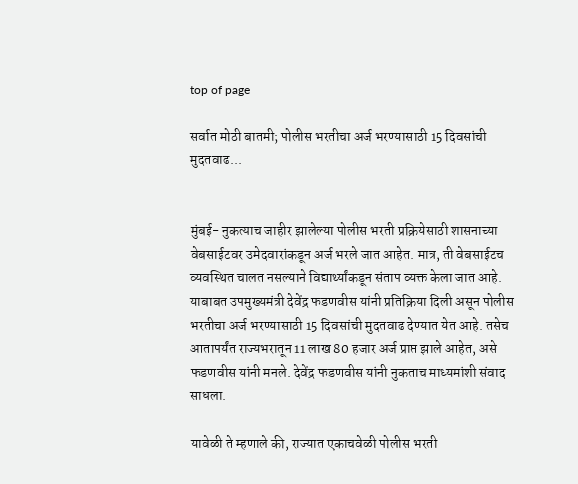top of page

सर्वात मोठी बातमी; पोलीस भरतीचा अर्ज भरण्यासाठी 15 दिवसांची मुदतवाढ...


मुंबई- नुकत्याच जाहीर झालेल्या पोलीस भरती प्रक्रियेसाठी शासनाच्या वेबसाईटवर उमेदवारांकडून अर्ज भरले जात आहेत. मात्र, ती वेबसाईटच व्यवस्थित चालत नसल्याने विद्यार्थ्यांकडून संताप व्यक्त केला जात आहे. याबाबत उपमुख्यमंत्री देवेंद्र फडणवीस यांनी प्रतिक्रिया दिली असून पोलीस भरतीचा अर्ज भरण्यासाठी 15 दिवसांची मुदतवाढ देण्यात येत आहे. तसेच आतापर्यंत राज्यभरातून 11 लाख 80 हजार अर्ज प्राप्त झाले आहेत, असे फडणवीस यांनी मनले. देवेंद्र फडणवीस यांनी नुकताच माध्यमांशी संवाद साधला.

यावेळी ते म्हणाले की, राज्यात एकाचवेळी पोलीस भरती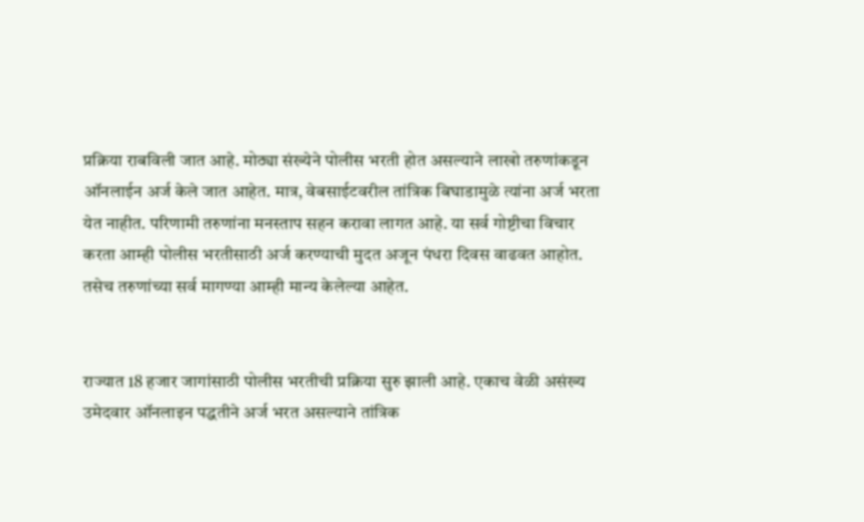प्रक्रिया राबविली जात आहे. मोठ्या संख्येने पोलीस भरती होत असल्याने लाखो तरुणांकडून ऑनलाईन अर्ज केले जात आहेत. मात्र, वेबसाईटवरील तांत्रिक बिघाडामुळे त्यांना अर्ज भरता येत नाहीत. परिणामी तरुणांना मनस्ताप सहन करावा लागत आहे. या सर्व गोष्टीचा विचार करता आम्ही पोलीस भरतीसाठी अर्ज करण्याची मुदत अजून पंधरा दिवस वाढवत आहोत. तसेच तरुणांच्या सर्व मागण्या आम्ही मान्य केलेल्या आहेत.


राज्यात 18 हजार जागांसाठी पोलीस भरतीची प्रक्रिया सुरु झाली आहे. एकाच वेळी असंख्य उमेदवार ऑनलाइन पद्धतीने अर्ज भरत असल्याने तांत्रिक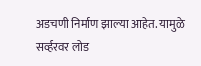अडचणी निर्माण झाल्या आहेत. यामुळे सर्व्हरवर लोड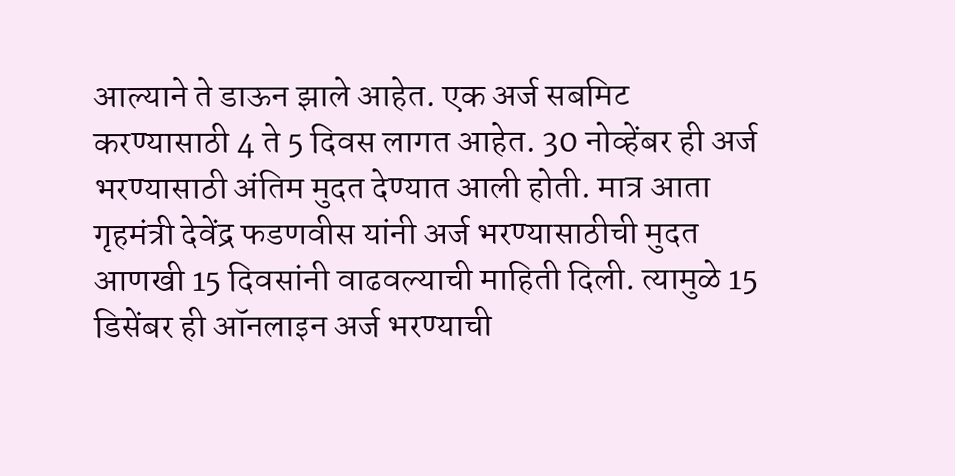आल्याने ते डाऊन झाले आहेत. एक अर्ज सबमिट करण्यासाठी 4 ते 5 दिवस लागत आहेत. 30 नोव्हेंबर ही अर्ज भरण्यासाठी अंतिम मुदत देण्यात आली होती. मात्र आता गृहमंत्री देवेंद्र फडणवीस यांनी अर्ज भरण्यासाठीची मुदत आणखी 15 दिवसांनी वाढवल्याची माहिती दिली. त्यामुळे 15 डिसेंबर ही ऑनलाइन अर्ज भरण्याची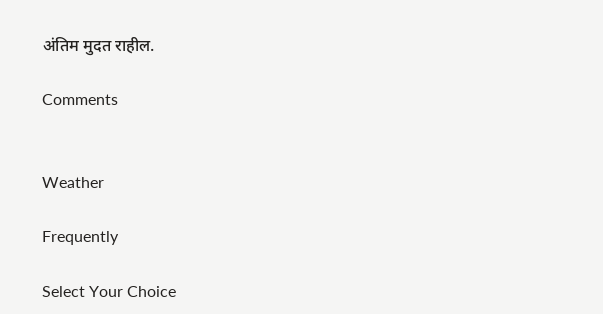अंतिम मुदत राहील.

Comments


Weather

Frequently

Select Your Choice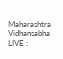Maharashtra Vidhansabha LIVE :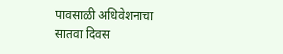पावसाळी अधिवेशनाचा सातवा दिवस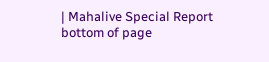| Mahalive Special Report
bottom of page